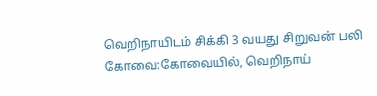வெறிநாயிடம் சிக்கி 3 வயது சிறுவன் பலி
கோவை:கோவையில், வெறிநாய்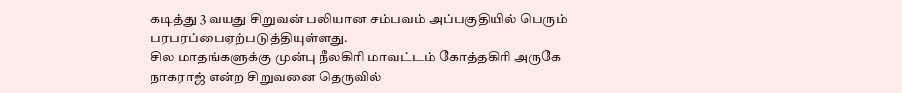கடித்து 3 வயது சிறுவன் பலியான சம்பவம் அப்பகுதியில் பெரும் பரபரப்பைஏற்படுத்தியுள்ளது.
சில மாதங்களுக்கு முன்பு நீலகிரி மாவட்டம் கோத்தகிரி அருகே நாகராஜ் என்ற சிறுவனை தெருவில்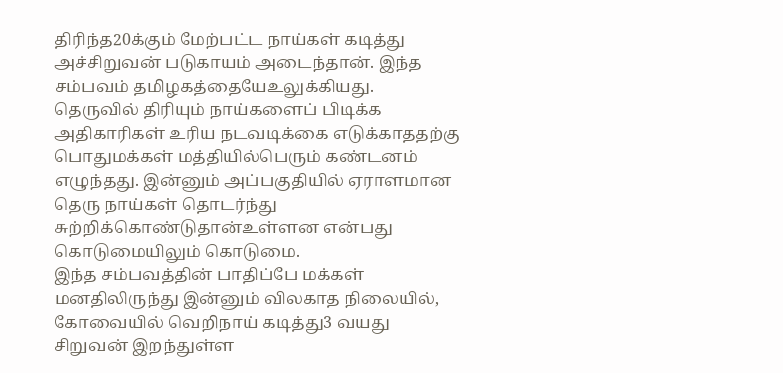திரிந்த20க்கும் மேற்பட்ட நாய்கள் கடித்து அச்சிறுவன் படுகாயம் அடைந்தான். இந்த சம்பவம் தமிழகத்தையேஉலுக்கியது.
தெருவில் திரியும் நாய்களைப் பிடிக்க அதிகாரிகள் உரிய நடவடிக்கை எடுக்காததற்கு பொதுமக்கள் மத்தியில்பெரும் கண்டனம் எழுந்தது. இன்னும் அப்பகுதியில் ஏராளமான தெரு நாய்கள் தொடர்ந்து சுற்றிக்கொண்டுதான்உள்ளன என்பது கொடுமையிலும் கொடுமை.
இந்த சம்பவத்தின் பாதிப்பே மக்கள் மனதிலிருந்து இன்னும் விலகாத நிலையில், கோவையில் வெறிநாய் கடித்து3 வயது சிறுவன் இறந்துள்ள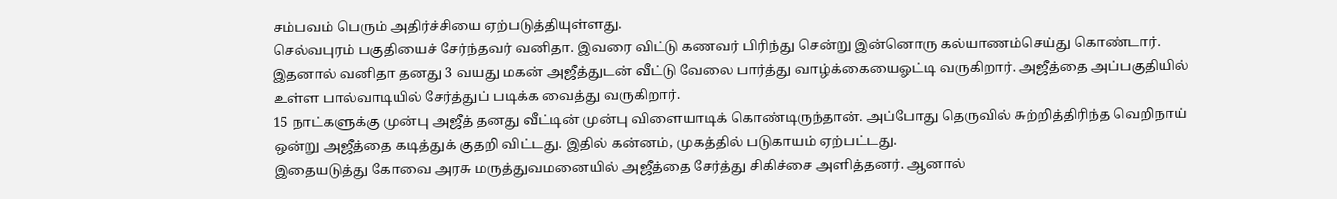சம்பவம் பெரும் அதிர்ச்சியை ஏற்படுத்தியுள்ளது.
செல்வபுரம் பகுதியைச் சேர்ந்தவர் வனிதா. இவரை விட்டு கணவர் பிரிந்து சென்று இன்னொரு கல்யாணம்செய்து கொண்டார். இதனால் வனிதா தனது 3 வயது மகன் அஜீத்துடன் வீட்டு வேலை பார்த்து வாழ்க்கையைஓட்டி வருகிறார். அஜீத்தை அப்பகுதியில் உள்ள பால்வாடியில் சேர்த்துப் படிக்க வைத்து வருகிறார்.
15 நாட்களுக்கு முன்பு அஜீத் தனது வீட்டின் முன்பு விளையாடிக் கொண்டிருந்தான். அப்போது தெருவில் சுற்றித்திரிந்த வெறிநாய் ஒன்று அஜீத்தை கடித்துக் குதறி விட்டது. இதில் கன்னம், முகத்தில் படுகாயம் ஏற்பட்டது.
இதையடுத்து கோவை அரசு மருத்துவமனையில் அஜீத்தை சேர்த்து சிகிச்சை அளித்தனர். ஆனால்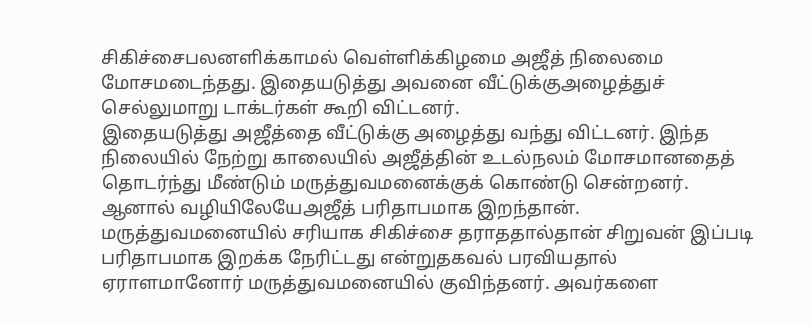சிகிச்சைபலனளிக்காமல் வெள்ளிக்கிழமை அஜீத் நிலைமை மோசமடைந்தது. இதையடுத்து அவனை வீட்டுக்குஅழைத்துச் செல்லுமாறு டாக்டர்கள் கூறி விட்டனர்.
இதையடுத்து அஜீத்தை வீட்டுக்கு அழைத்து வந்து விட்டனர். இந்த நிலையில் நேற்று காலையில் அஜீத்தின் உடல்நலம் மோசமானதைத் தொடர்ந்து மீண்டும் மருத்துவமனைக்குக் கொண்டு சென்றனர். ஆனால் வழியிலேயேஅஜீத் பரிதாபமாக இறந்தான்.
மருத்துவமனையில் சரியாக சிகிச்சை தராததால்தான் சிறுவன் இப்படி பரிதாபமாக இறக்க நேரிட்டது என்றுதகவல் பரவியதால் ஏராளமானோர் மருத்துவமனையில் குவிந்தனர். அவர்களை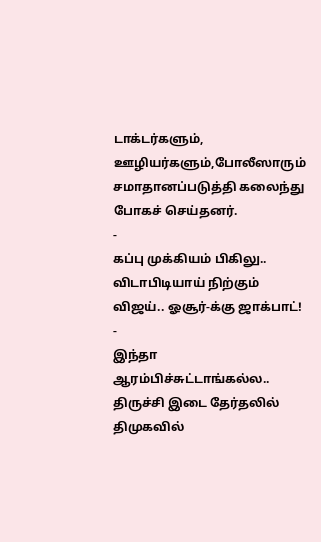டாக்டர்களும், ஊழியர்களும்,போலீஸாரும் சமாதானப்படுத்தி கலைந்து போகச் செய்தனர்.
-
கப்பு முக்கியம் பிகிலு.. விடாபிடியாய் நிற்கும் விஜய்.. ஓசூர்-க்கு ஜாக்பாட்! -
இந்தா ஆரம்பிச்சுட்டாங்கல்ல.. திருச்சி இடை தேர்தலில் திமுகவில்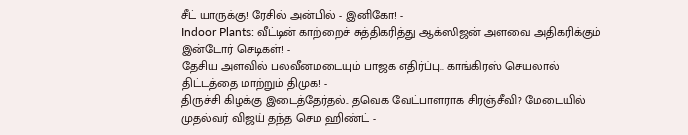சீட் யாருக்கு! ரேசில் அன்பில் - இனிகோ! -
Indoor Plants: வீட்டின் காற்றைச் சுத்திகரித்து ஆக்ஸிஜன் அளவை அதிகரிக்கும் இன்டோர் செடிகள்! -
தேசிய அளவில் பலவீனமடையும் பாஜக எதிர்ப்பு.. காங்கிரஸ் செயலால் திட்டத்தை மாற்றும் திமுக! -
திருச்சி கிழக்கு இடைத்தேர்தல்.. தவெக வேட்பாளராக சிரஞ்சீவி? மேடையில் முதல்வர் விஜய் தந்த செம ஹிண்ட் -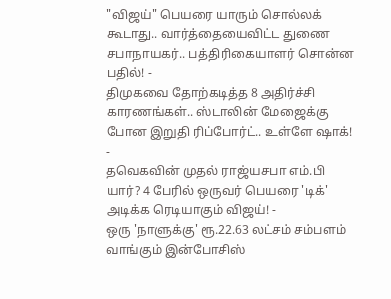"விஜய்" பெயரை யாரும் சொல்லக் கூடாது.. வார்த்தையைவிட்ட துணை சபாநாயகர்.. பத்திரிகையாளர் சொன்ன பதில்! -
திமுகவை தோற்கடித்த 8 அதிர்ச்சி காரணங்கள்.. ஸ்டாலின் மேஜைக்கு போன இறுதி ரிப்போர்ட்.. உள்ளே ஷாக்! -
தவெகவின் முதல் ராஜ்யசபா எம்.பி யார்? 4 பேரில் ஒருவர் பெயரை 'டிக்' அடிக்க ரெடியாகும் விஜய்! -
ஒரு 'நாளுக்கு' ரூ.22.63 லட்சம் சம்பளம் வாங்கும் இன்போசிஸ்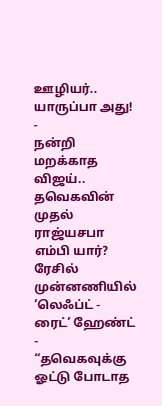ஊழியர்.. யாருப்பா அது! -
நன்றி மறக்காத விஜய்.. தவெகவின் முதல் ராஜ்யசபா எம்பி யார்? ரேசில் முன்னணியில் ’லெஃப்ட் - ரைட்’ ஹேண்ட் -
“தவெகவுக்கு ஓட்டு போடாத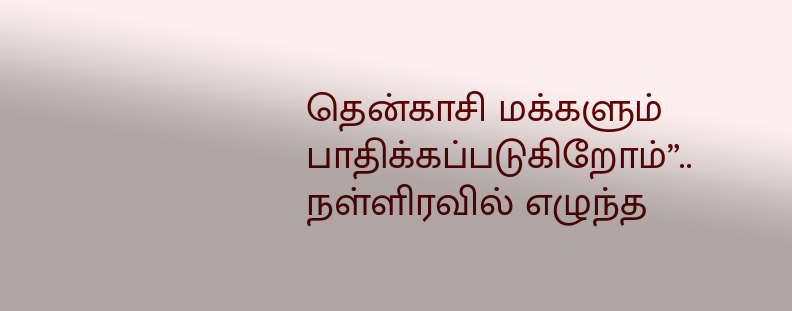தென்காசி மக்களும் பாதிக்கப்படுகிறோம்”.. நள்ளிரவில் எழுந்த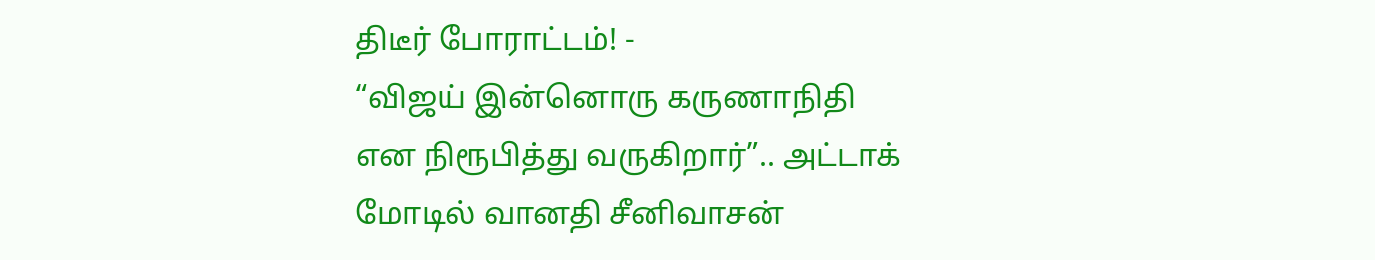திடீர் போராட்டம்! -
“விஜய் இன்னொரு கருணாநிதி என நிரூபித்து வருகிறார்”.. அட்டாக் மோடில் வானதி சீனிவாசன்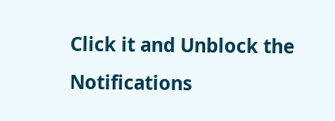Click it and Unblock the Notifications